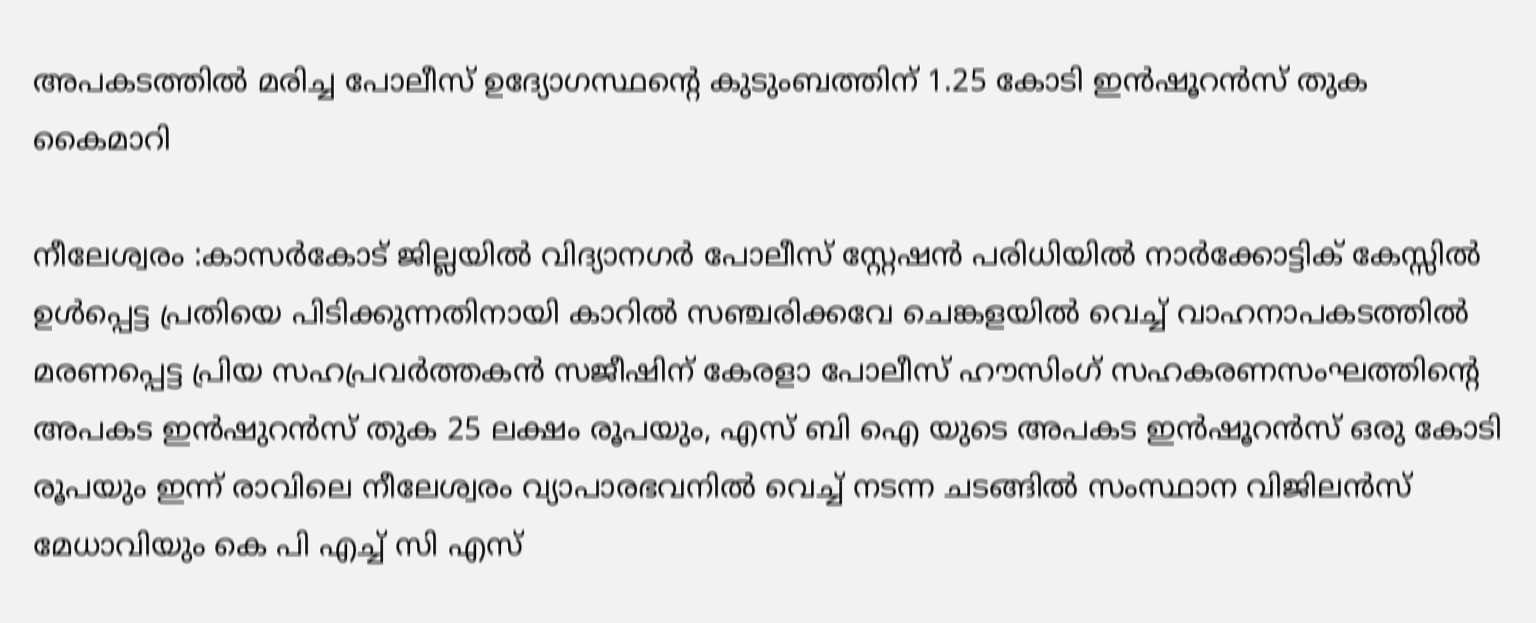അപകടത്തില്‍ മരിച്ച പോലീസ് ഉദ്യോഗസ്ഥന്റെ കുടുംബത്തിന് 1.25 കോടി ഇന്‍ഷൂറന്‍സ് തുക കൈമാറി

നീലേശ്വരം :കാസര്‍കോട് ജില്ലയില്‍ വിദ്യാനഗര്‍ പോലീസ് സ്റ്റേഷന്‍ പരിധിയില്‍ നാര്‍ക്കോട്ടിക് കേസ്സില്‍ ഉള്‍പ്പെട്ട പ്രതിയെ പിടിക്കുന്നതിനായി കാറില്‍ സഞ്ചരിക്കവേ ചെങ്കളയില്‍ വെച്ച് വാഹനാപകടത്തില്‍ മരണപ്പെട്ട പ്രിയ സഹപ്രവര്‍ത്തകന്‍ സജീഷിന് കേരളാ പോലീസ് ഹൗസിംഗ് സഹകരണസംഘത്തിന്റെ അപകട ഇന്‍ഷുറന്‍സ് തുക 25 ലക്ഷം രൂപയും, എസ് ബി ഐ യുടെ അപകട ഇന്‍ഷൂറന്‍സ് ഒരു കോടി രൂപയും ഇന്ന് രാവിലെ നീലേശ്വരം വ്യാപാരഭവനില്‍ വെച്ച് നടന്ന ചടങ്ങില്‍ സംസ്ഥാന വിജിലന്‍സ് മേധാവിയും കെ പി എച്ച് സി എസ്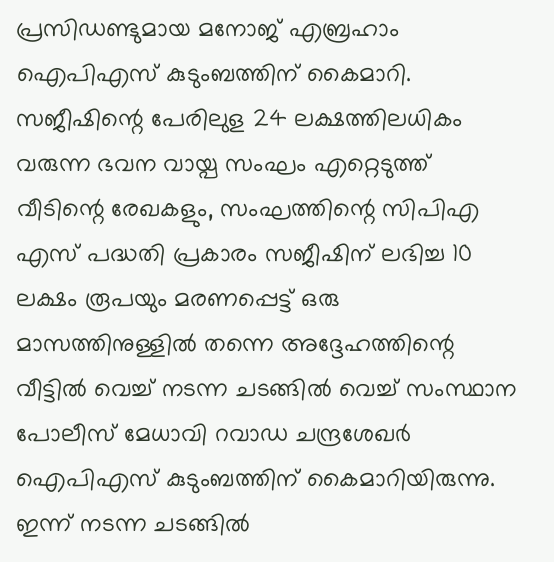പ്രസിഡണ്ടുമായ മനോജ് എബ്രഹാം ഐപിഎസ് കുടുംബത്തിന് കൈമാറി. സജീഷിന്റെ പേരിലുള 24 ലക്ഷത്തിലധികം വരുന്ന ഭവന വായ്പ സംഘം എറ്റെടുത്ത് വീടിന്റെ രേഖകളും, സംഘത്തിന്റെ സിപിഎ എസ് പദ്ധതി പ്രകാരം സജീഷിന് ലഭിച്ച 10 ലക്ഷം രൂപയും മരണപ്പെട്ട് ഒരു മാസത്തിനുള്ളില്‍ തന്നെ അദ്ദേഹത്തിന്റെ വീട്ടില്‍ വെച്ച് നടന്ന ചടങ്ങില്‍ വെച്ച് സംസ്ഥാന പോലീസ് മേധാവി റവാഡ ചന്ദ്രശേഖര്‍ ഐപിഎസ് കുടുംബത്തിന് കൈമാറിയിരുന്നു. ഇന്ന് നടന്ന ചടങ്ങില്‍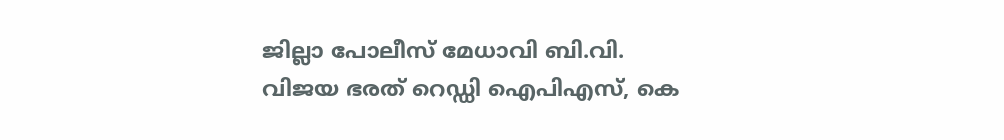ജില്ലാ പോലീസ് മേധാവി ബി.വി. വിജയ ഭരത് റെഡ്ഡി ഐപിഎസ്, കെ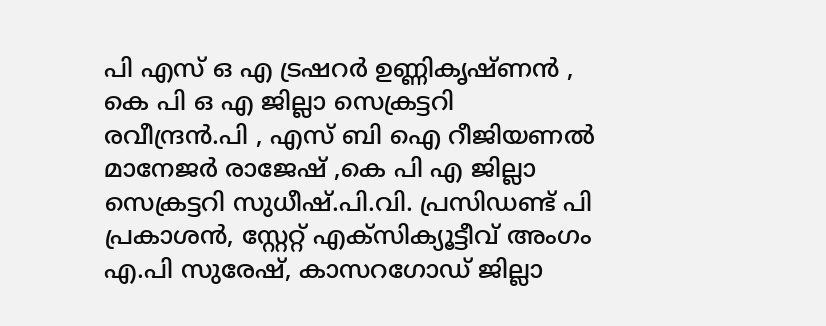പി എസ് ഒ എ ട്രഷറര്‍ ഉണ്ണികൃഷ്ണന്‍ , കെ പി ഒ എ ജില്ലാ സെക്രട്ടറി രവീന്ദ്രന്‍.പി , എസ് ബി ഐ റീജിയണല്‍ മാനേജര്‍ രാജേഷ് ,കെ പി എ ജില്ലാ സെക്രട്ടറി സുധീഷ്.പി.വി. പ്രസിഡണ്ട് പി പ്രകാശന്‍, സ്റ്റേറ്റ് എക്‌സിക്യൂട്ടീവ് അംഗം എ.പി സുരേഷ്, കാസറഗോഡ് ജില്ലാ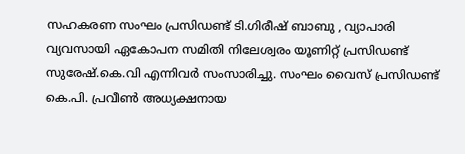സഹകരണ സംഘം പ്രസിഡണ്ട് ടി.ഗിരീഷ് ബാബു , വ്യാപാരി വ്യവസായി ഏകോപന സമിതി നിലേശ്വരം യൂണിറ്റ് പ്രസിഡണ്ട് സുരേഷ്.കെ.വി എന്നിവര്‍ സംസാരിച്ചു. സംഘം വൈസ് പ്രസിഡണ്ട് കെ.പി. പ്രവീണ്‍ അധ്യക്ഷനായ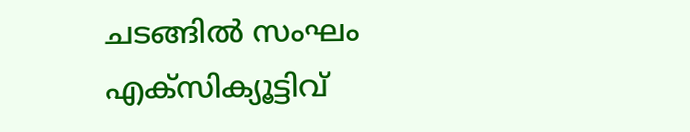ചടങ്ങില്‍ സംഘം എക്‌സിക്യൂട്ടിവ്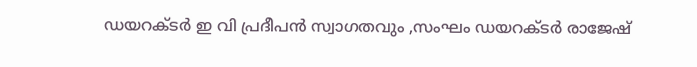ഡയറക്ടര്‍ ഇ വി പ്രദീപന്‍ സ്വാഗതവും ,സംഘം ഡയറക്ടര്‍ രാജേഷ്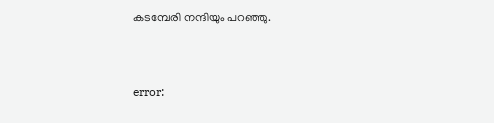കടമ്പേരി നന്ദിയും പറഞ്ഞു.



error: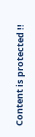Content is protected !!